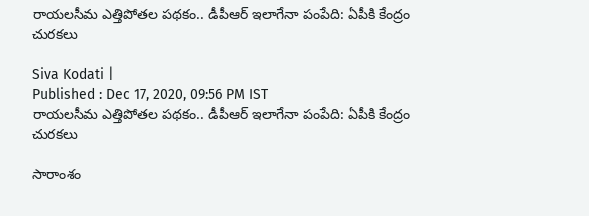రాయలసీమ ఎత్తిపోతల పథకం.. డీపీఆర్‌ ఇలాగేనా పంపేది: ఏపీకి కేంద్రం చురకలు

Siva Kodati |
Published : Dec 17, 2020, 09:56 PM IST
రాయలసీమ ఎత్తిపోతల పథకం.. డీపీఆర్‌ ఇలాగేనా పంపేది: ఏపీకి కేంద్రం చురకలు

సారాంశం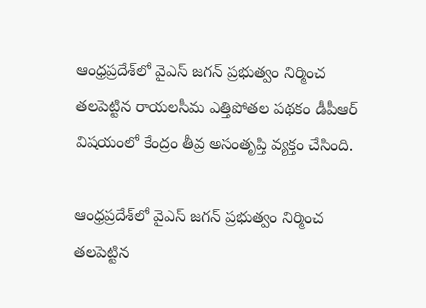ఆంధ్రప్రదేశ్‌‌లో వైఎస్ జగన్ ప్రభుత్వం నిర్మించ తలపెట్టిన రాయలసీమ ఎత్తిపోతల పథకం డీపీఆర్‌ విషయంలో కేంద్రం తీవ్ర అసంతృప్తి వ్యక్తం చేసింది.

ఆంధ్రప్రదేశ్‌‌లో వైఎస్ జగన్ ప్రభుత్వం నిర్మించ తలపెట్టిన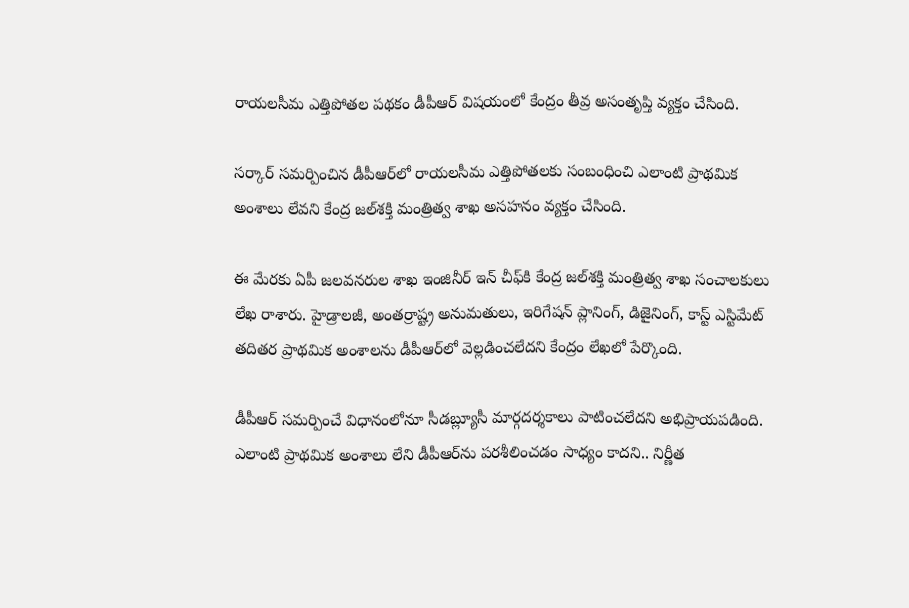రాయలసీమ ఎత్తిపోతల పథకం డీపీఆర్‌ విషయంలో కేంద్రం తీవ్ర అసంతృప్తి వ్యక్తం చేసింది.

సర్కార్ సమర్పించిన డీపీఆర్‌లో రాయలసీమ ఎత్తిపోతలకు సంబంధించి ఎలాంటి ప్రాథమిక అంశాలు లేవని కేంద్ర జల్‌శక్తి మంత్రిత్వ శాఖ అసహనం వ్యక్తం చేసింది.

ఈ మేరకు ఏపీ జలవనరుల శాఖ ఇంజినీర్‌ ఇన్‌ చీఫ్‌కి కేంద్ర జల్‌శక్తి మంత్రిత్వ శాఖ సంచాలకులు లేఖ రాశారు. హైడ్రాలజీ, అంతర్రాష్ట్ర అనుమతులు, ఇరిగేషన్‌ ప్లానింగ్‌, డిజైనింగ్‌, కాస్ట్‌ ఎస్టిమేట్‌ తదితర ప్రాథమిక అంశాలను డీపీఆర్‌లో వెల్లడించలేదని కేంద్రం లేఖలో పేర్కొంది.

డీపీఆర్‌ సమర్పించే విధానంలోనూ సీడబ్ల్యూసీ మార్గదర్శకాలు పాటించలేదని అభిప్రాయపడింది. ఎలాంటి ప్రాథమిక అంశాలు లేని డీపీఆర్‌ను పరశీలించడం సాధ్యం కాదని.. నిర్ణీత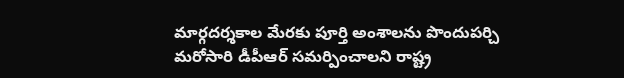మార్గదర్శకాల మేరకు పూర్తి అంశాలను పొందుపర్చి మరోసారి డీపీఆర్‌ సమర్పించాలని రాష్ట్ర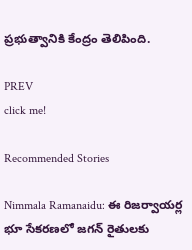ప్రభుత్వానికి కేంద్రం తెలిపింది.

PREV
click me!

Recommended Stories

Nimmala Ramanaidu: ఈ రిజర్వాయర్ల భూ సేకరణలో జగన్ రైతులకు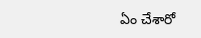ఏం చేశారో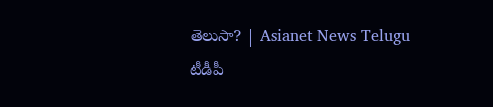తెలుసా? | Asianet News Telugu
టీడీపీ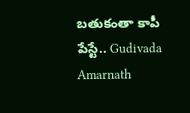బతుకంతా కాపీ పేస్టే.. Gudivada Amarnath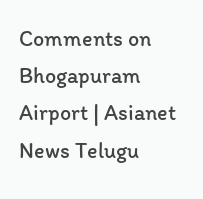Comments on Bhogapuram Airport | Asianet News Telugu